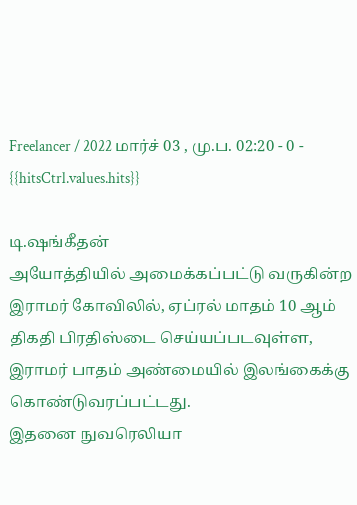Freelancer / 2022 மார்ச் 03 , மு.ப. 02:20 - 0 - {{hitsCtrl.values.hits}}

டி.ஷங்கீதன்
அயோத்தியில் அமைக்கப்பட்டு வருகின்ற இராமர் கோவிலில், ஏப்ரல் மாதம் 10 ஆம் திகதி பிரதிஸ்டை செய்யப்படவுள்ள, இராமர் பாதம் அண்மையில் இலங்கைக்கு கொண்டுவரப்பட்டது.
இதனை நுவரெலியா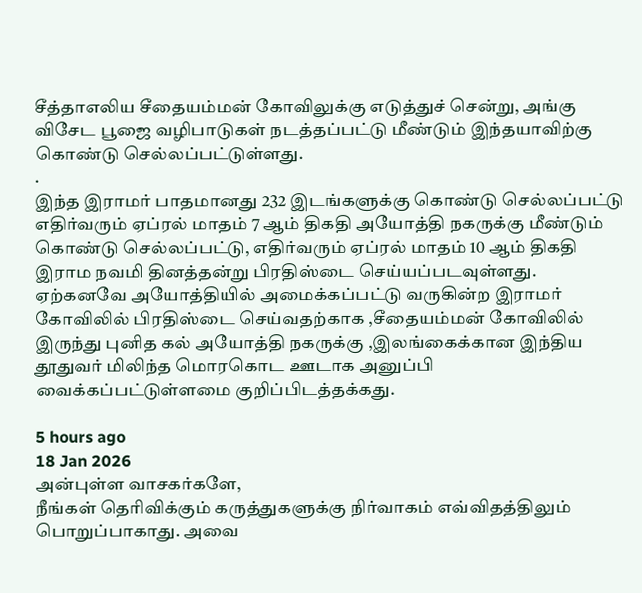சீத்தாஎலிய சீதையம்மன் கோவிலுக்கு எடுத்துச் சென்று, அங்கு விசேட பூஜை வழிபாடுகள் நடத்தப்பட்டு மீண்டும் இந்தயாவிற்கு கொண்டு செல்லப்பட்டுள்ளது.
.
இந்த இராமர் பாதமானது 232 இடங்களுக்கு கொண்டு செல்லப்பட்டு எதிர்வரும் ஏப்ரல் மாதம் 7 ஆம் திகதி அயோத்தி நகருக்கு மீண்டும் கொண்டு செல்லப்பட்டு, எதிர்வரும் ஏப்ரல் மாதம் 10 ஆம் திகதி இராம நவமி தினத்தன்று பிரதிஸ்டை செய்யப்படவுள்ளது.
ஏற்கனவே அயோத்தியில் அமைக்கப்பட்டு வருகின்ற இராமர் கோவிலில் பிரதிஸ்டை செய்வதற்காக ,சீதையம்மன் கோவிலில் இருந்து புனித கல் அயோத்தி நகருக்கு ,இலங்கைக்கான இந்திய தூதுவர் மிலிந்த மொரகொட ஊடாக அனுப்பி வைக்கப்பட்டுள்ளமை குறிப்பிடத்தக்கது.

5 hours ago
18 Jan 2026
அன்புள்ள வாசகர்களே,
நீங்கள் தெரிவிக்கும் கருத்துகளுக்கு நிர்வாகம் எவ்விதத்திலும் பொறுப்பாகாது. அவை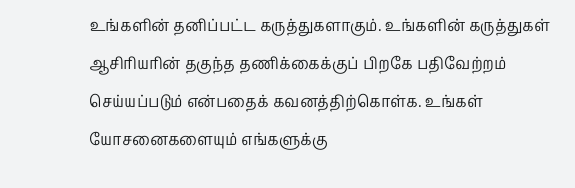உங்களின் தனிப்பட்ட கருத்துகளாகும். உங்களின் கருத்துகள் ஆசிரியரின் தகுந்த தணிக்கைக்குப் பிறகே பதிவேற்றம் செய்யப்படும் என்பதைக் கவனத்திற்கொள்க. உங்கள் யோசனைகளையும் எங்களுக்கு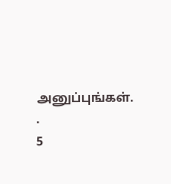அனுப்புங்கள். .
5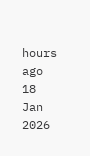hours ago
18 Jan 2026